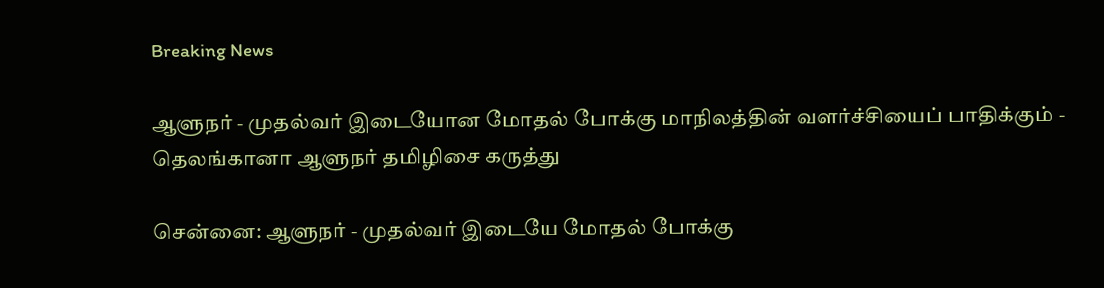Breaking News

ஆளுநர் - முதல்வர் இடையோன மோதல் போக்கு மாநிலத்தின் வளர்ச்சியைப் பாதிக்கும் - தெலங்கானா ஆளுநர் தமிழிசை கருத்து

சென்னை: ஆளுநர் - முதல்வர் இடையே மோதல் போக்கு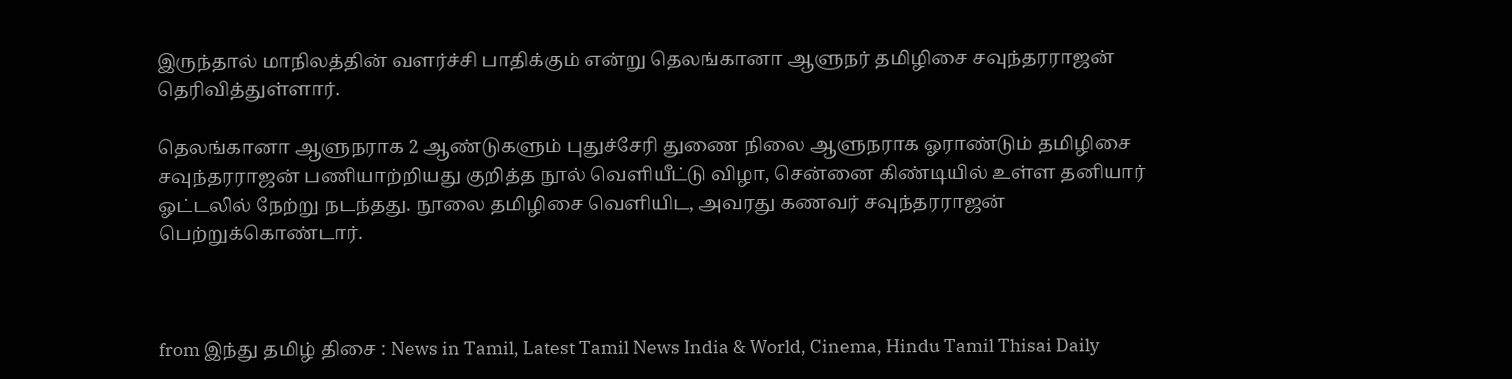இருந்தால் மாநிலத்தின் வளர்ச்சி பாதிக்கும் என்று தெலங்கானா ஆளுநர் தமிழிசை சவுந்தரராஜன் தெரிவித்துள்ளார்.

தெலங்கானா ஆளுநராக 2 ஆண்டுகளும் புதுச்சேரி துணை நிலை ஆளுநராக ஓராண்டும் தமிழிசை சவுந்தரராஜன் பணியாற்றியது குறித்த நூல் வெளியீட்டு விழா, சென்னை கிண்டியில் உள்ள தனியார் ஓட்டலில் நேற்று நடந்தது. நூலை தமிழிசை வெளியிட, அவரது கணவர் சவுந்தரராஜன் பெற்றுக்கொண்டார்.



from இந்து தமிழ் திசை : News in Tamil, Latest Tamil News India & World, Cinema, Hindu Tamil Thisai Daily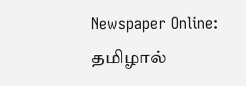Newspaper Online: தமிழால்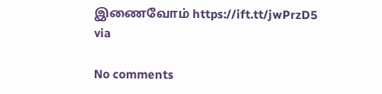இணைவோம் https://ift.tt/jwPrzD5
via

No comments